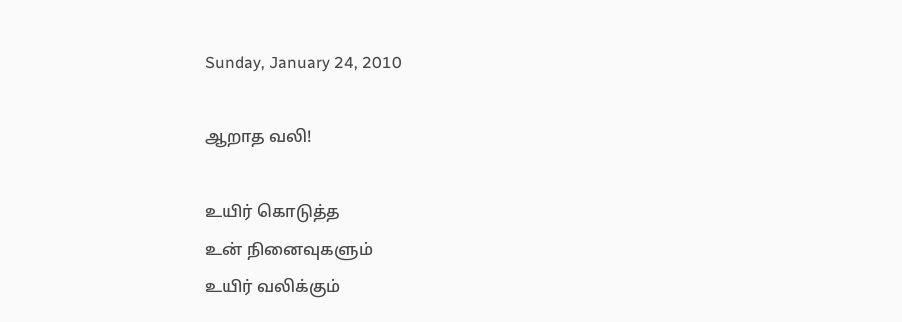Sunday, January 24, 2010

ஆறாத வலி!

உயிர் கொடுத்த
உன் நினைவுகளும்
உயிர் வலிக்கும்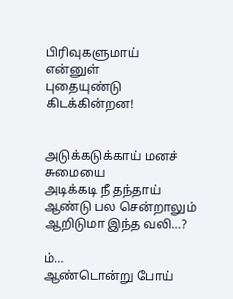பிரிவுகளுமாய்
என்னுள்
புதையுண்டு கிடக்கின்றன!


அடுக்கடுக்காய் மனச் சுமையை
அடிக்கடி நீ தந்தாய்
ஆண்டு பல சென்றாலும்
ஆறிடுமா இந்த வலி…?

ம்…
ஆண்டொன்று போய்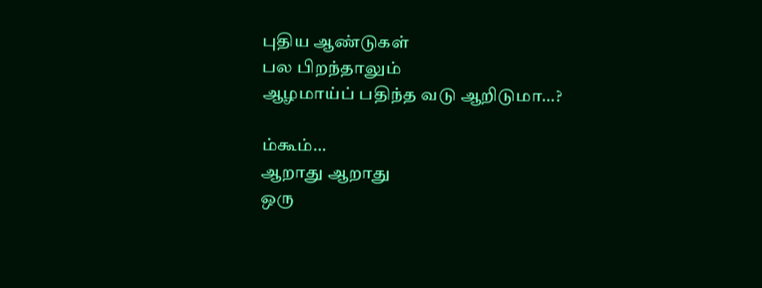புதிய ஆண்டுகள்
பல பிறந்தாலும்
ஆழமாய்ப் பதிந்த வடு ஆறிடுமா…?

ம்கூம்…
ஆறாது ஆறாது
ஒரு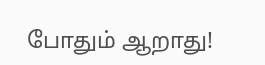போதும் ஆறாது!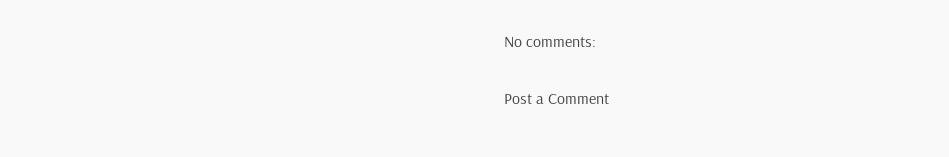No comments:

Post a Comment